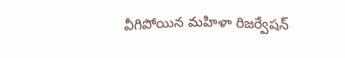వీగిపోయిన మహిళా రిజర్వేషన్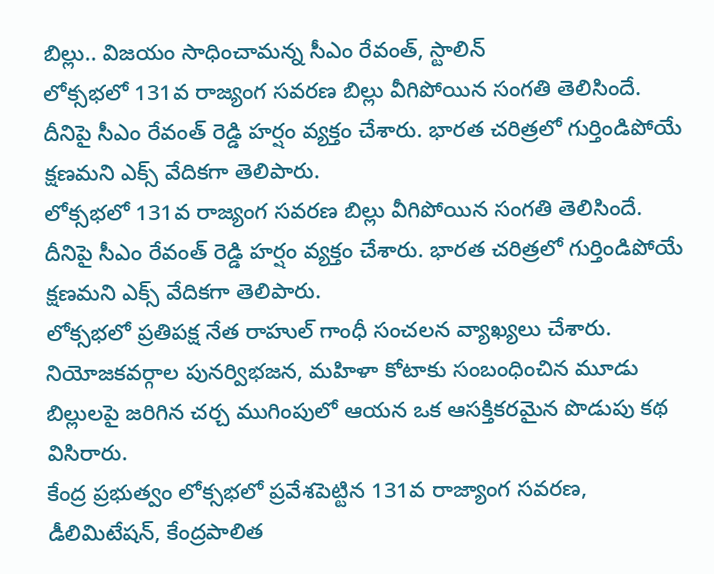బిల్లు.. విజయం సాధించామన్న సీఎం రేవంత్, స్టాలిన్
లోక్సభలో 131వ రాజ్యంగ సవరణ బిల్లు వీగిపోయిన సంగతి తెలిసిందే. దీనిపై సీఎం రేవంత్ రెడ్డి హర్షం వ్యక్తం చేశారు. భారత చరిత్రలో గుర్తిండిపోయే క్షణమని ఎక్స్ వేదికగా తెలిపారు.
లోక్సభలో 131వ రాజ్యంగ సవరణ బిల్లు వీగిపోయిన సంగతి తెలిసిందే. దీనిపై సీఎం రేవంత్ రెడ్డి హర్షం వ్యక్తం చేశారు. భారత చరిత్రలో గుర్తిండిపోయే క్షణమని ఎక్స్ వేదికగా తెలిపారు.
లోక్సభలో ప్రతిపక్ష నేత రాహుల్ గాంధీ సంచలన వ్యాఖ్యలు చేశారు. నియోజకవర్గాల పునర్విభజన, మహిళా కోటాకు సంబంధించిన మూడు బిల్లులపై జరిగిన చర్చ ముగింపులో ఆయన ఒక ఆసక్తికరమైన పొడుపు కథ విసిరారు.
కేంద్ర ప్రభుత్వం లోక్సభలో ప్రవేశపెట్టిన 131వ రాజ్యాంగ సవరణ, డీలిమిటేషన్, కేంద్రపాలిత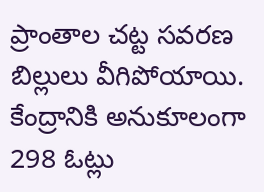ప్రాంతాల చట్ట సవరణ బిల్లులు వీగిపోయాయి. కేంద్రానికి అనుకూలంగా 298 ఓట్లు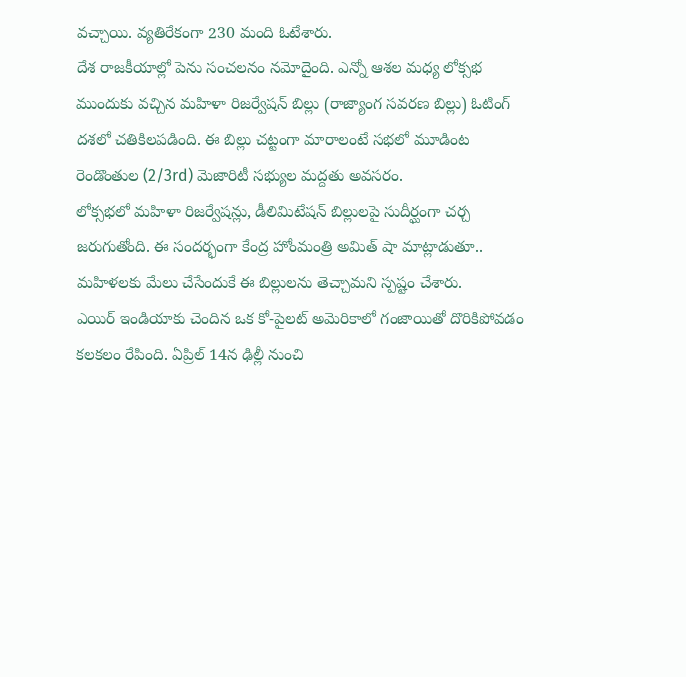వచ్చాయి. వ్యతిరేకంగా 230 మంది ఓటేశారు.
దేశ రాజకీయాల్లో పెను సంచలనం నమోదైంది. ఎన్నో ఆశల మధ్య లోక్సభ ముందుకు వచ్చిన మహిళా రిజర్వేషన్ బిల్లు (రాజ్యాంగ సవరణ బిల్లు) ఓటింగ్ దశలో చతికిలపడింది. ఈ బిల్లు చట్టంగా మారాలంటే సభలో మూడింట రెండొంతుల (2/3rd) మెజారిటీ సభ్యుల మద్దతు అవసరం.
లోక్సభలో మహిళా రిజర్వేషన్లు, డీలిమిటేషన్ బిల్లులపై సుదీర్ఘంగా చర్చ జరుగుతోంది. ఈ సందర్భంగా కేంద్ర హోంమంత్రి అమిత్ షా మాట్లాడుతూ.. మహిళలకు మేలు చేసేందుకే ఈ బిల్లులను తెచ్చామని స్పష్టం చేశారు.
ఎయిర్ ఇండియాకు చెందిన ఒక కో-పైలట్ అమెరికాలో గంజాయితో దొరికిపోవడం కలకలం రేపింది. ఏప్రిల్ 14న ఢిల్లీ నుంచి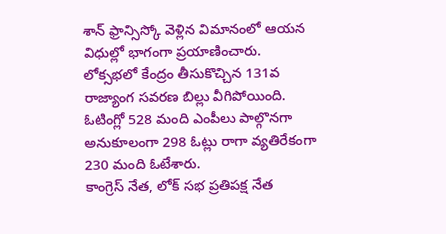శాన్ ఫ్రాన్సిస్కో వెళ్లిన విమానంలో ఆయన విధుల్లో భాగంగా ప్రయాణించారు.
లోక్సభలో కేంద్రం తీసుకొచ్చిన 131వ రాజ్యాంగ సవరణ బిల్లు వీగిపోయింది. ఓటింగ్లో 528 మంది ఎంపీలు పాల్గొనగా అనుకూలంగా 298 ఓట్లు రాగా వ్యతిరేకంగా 230 మంది ఓటేశారు.
కాంగ్రెస్ నేత, లోక్ సభ ప్రతిపక్ష నేత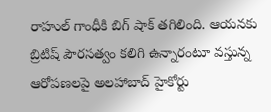రాహుల్ గాంధీకి బిగ్ షాక్ తగిలింది. ఆయనకు బ్రిటిష్ పౌరసత్వం కలిగి ఉన్నారంటూ వస్తున్న ఆరోపణలపై అలహాబాద్ హైకోర్టు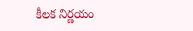కీలక నిర్ణయం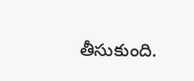తీసుకుంది.